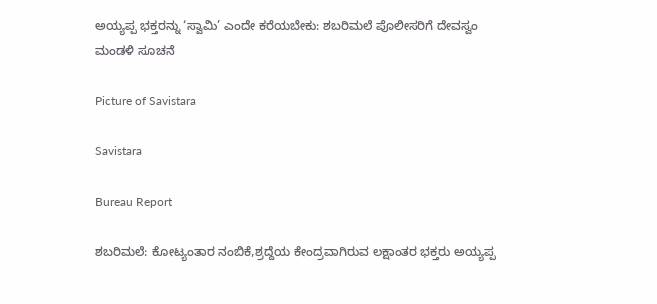ಅಯ್ಯಪ್ಪ ಭಕ್ತರನ್ನು ‘ಸ್ವಾಮಿ’ ಎಂದೇ ಕರೆಯಬೇಕು: ಶಬರಿಮಲೆ ಪೊಲೀಸರಿಗೆ ದೇವಸ್ವಂ ಮಂಡಳಿ ಸೂಚನೆ

Picture of Savistara

Savistara

Bureau Report

ಶಬರಿಮಲೆ: ಕೋಟ್ಯಂತಾರ ನಂಬಿಕೆ,ಶ್ರದ್ದೆಯ ಕೇಂದ್ರವಾಗಿರುವ ಲಕ್ಷಾಂತರ ಭಕ್ತರು ಅಯ್ಯಪ್ಪ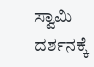ಸ್ವಾಮಿ ದರ್ಶನಕ್ಕೆ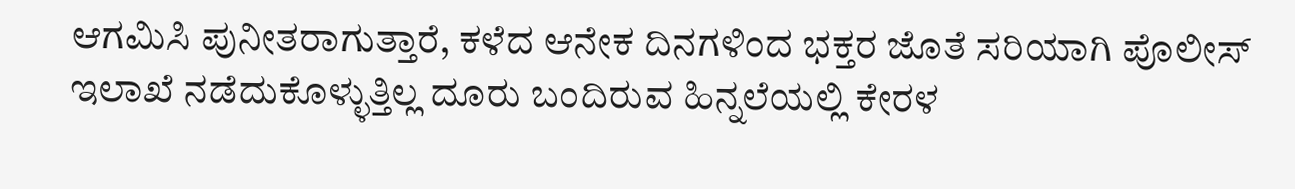ಆಗಮಿಸಿ ಪುನೀತರಾಗುತ್ತಾರೆ, ಕಳೆದ ಆನೇಕ ದಿನಗಳಿಂದ ಭಕ್ತರ ಜೊತೆ ಸರಿಯಾಗಿ ಪೊಲೀಸ್ ಇಲಾಖೆ ನಡೆದುಕೊಳ್ಳುತ್ತಿಲ್ಲ ದೂರು ಬಂದಿರುವ ಹಿನ್ನಲೆಯಲ್ಲಿ ಕೇರಳ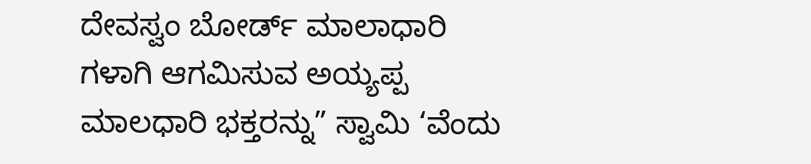ದೇವಸ್ವಂ ಬೋರ್ಡ್ ಮಾಲಾಧಾರಿ ಗಳಾಗಿ ಆಗಮಿಸುವ ಅಯ್ಯಪ್ಪ ಮಾಲಧಾರಿ ಭಕ್ತರನ್ನು” ಸ್ವಾಮಿ ‘ವೆಂದು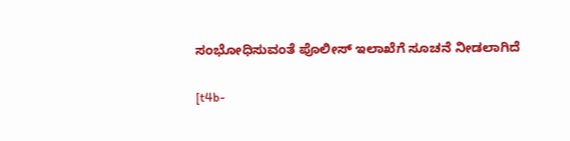ಸಂಭೋಧಿಸುವಂತೆ ಪೊಲೀಸ್ ಇಲಾಖೆಗೆ ಸೂಚನೆ ನೀಡಲಾಗಿದೆ

[t4b-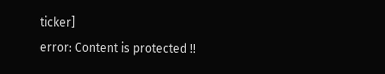ticker]
error: Content is protected !!